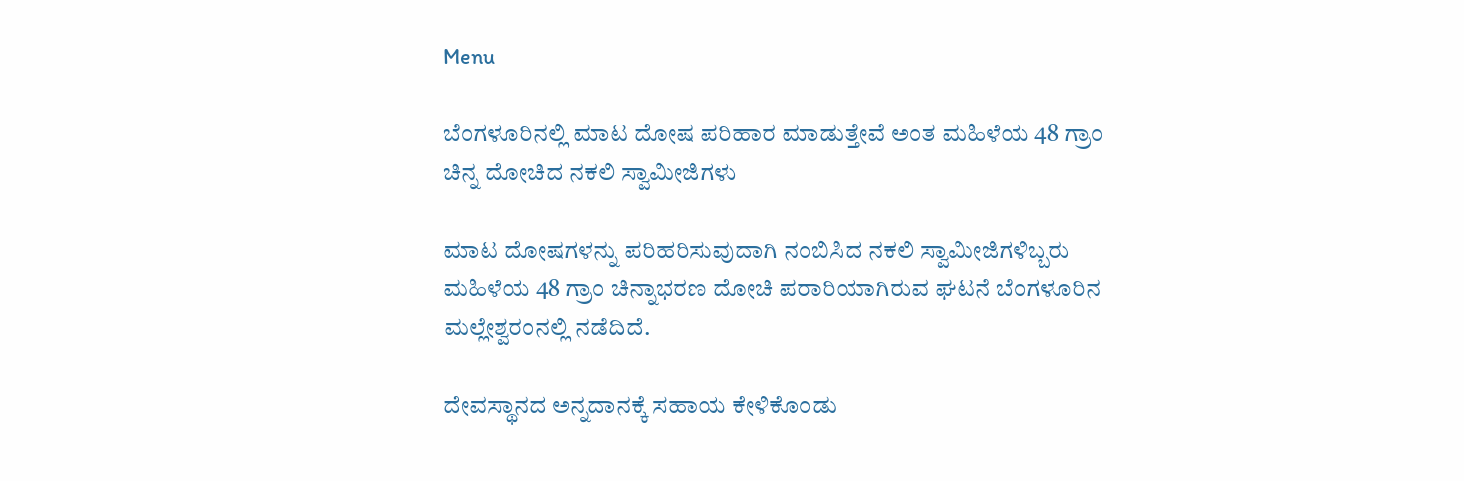Menu

ಬೆಂಗಳೂರಿನಲ್ಲಿ ಮಾಟ ದೋಷ ಪರಿಹಾರ ಮಾಡುತ್ತೇವೆ ಅಂತ ಮಹಿಳೆಯ 48 ಗ್ರಾಂ ಚಿನ್ನ ದೋಚಿದ ನಕಲಿ ಸ್ವಾಮೀಜಿಗಳು

ಮಾಟ ದೋಷಗಳನ್ನು ಪರಿಹರಿಸುವುದಾಗಿ ನಂಬಿಸಿದ ನಕಲಿ ಸ್ವಾಮೀಜಿಗಳಿಬ್ಬರು ಮಹಿಳೆಯ 48 ಗ್ರಾಂ ಚಿನ್ನಾಭರಣ ದೋಚಿ ಪರಾರಿಯಾಗಿರುವ ಘಟನೆ ಬೆಂಗಳೂರಿನ ಮಲ್ಲೇಶ್ವರಂನಲ್ಲಿ ನಡೆದಿದೆ.

ದೇವಸ್ಥಾನದ ಅನ್ನದಾನಕ್ಕೆ ಸಹಾಯ ಕೇಳಿಕೊಂಡು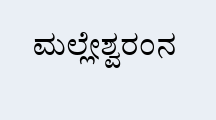ಮಲ್ಲೇಶ್ವರಂನ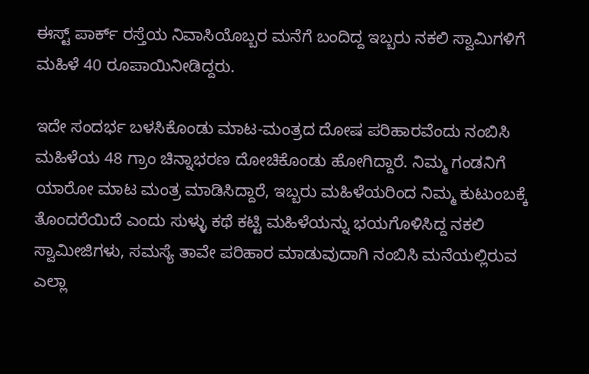ಈಸ್ಟ್ ಪಾರ್ಕ್ ರಸ್ತೆಯ ನಿವಾಸಿಯೊಬ್ಬರ ಮನೆಗೆ ಬಂದಿದ್ದ ಇಬ್ಬರು ನಕಲಿ ಸ್ವಾಮಿಗಳಿಗೆ ಮಹಿಳೆ 40 ರೂಪಾಯಿನೀಡಿದ್ದರು.

ಇದೇ ಸಂದರ್ಭ ಬಳಸಿಕೊಂಡು ಮಾಟ-ಮಂತ್ರದ ದೋಷ ಪರಿಹಾರವೆಂದು ನಂಬಿಸಿ ಮಹಿಳೆಯ 48 ಗ್ರಾಂ ಚಿನ್ನಾಭರಣ ದೋಚಿಕೊಂಡು ಹೋಗಿದ್ದಾರೆ. ನಿಮ್ಮ ಗಂಡನಿಗೆ ಯಾರೋ ಮಾಟ ಮಂತ್ರ ಮಾಡಿಸಿದ್ದಾರೆ, ಇಬ್ಬರು ಮಹಿಳೆಯರಿಂದ ನಿಮ್ಮ ಕುಟುಂಬಕ್ಕೆ ತೊಂದರೆಯಿದೆ ಎಂದು ಸುಳ್ಳು ಕಥೆ ಕಟ್ಟಿ ಮಹಿಳೆಯನ್ನು ಭಯಗೊಳಿಸಿದ್ದ ನಕಲಿ ಸ್ವಾಮೀಜಿಗಳು, ಸಮಸ್ಯೆ ತಾವೇ ಪರಿಹಾರ ಮಾಡುವುದಾಗಿ ನಂಬಿಸಿ ಮನೆಯಲ್ಲಿರುವ ಎಲ್ಲಾ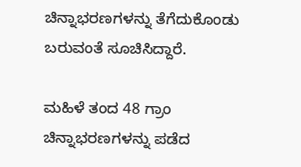ಚಿನ್ನಾಭರಣಗಳನ್ನು ತೆಗೆದುಕೊಂಡು ಬರುವಂತೆ ಸೂಚಿಸಿದ್ದಾರೆ.

ಮಹಿಳೆ ತಂದ 48 ಗ್ರಾಂ ಚಿನ್ನಾಭರಣಗಳನ್ನು ಪಡೆದ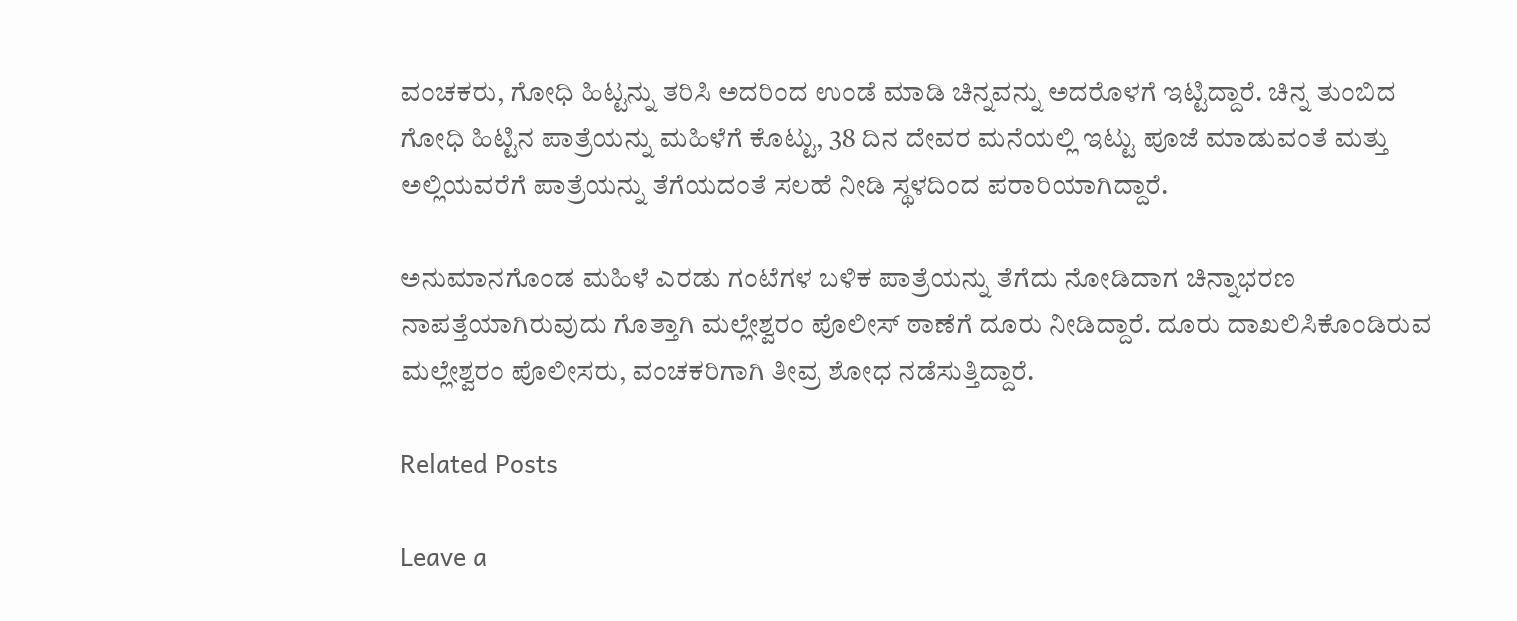ವಂಚಕರು, ಗೋಧಿ ಹಿಟ್ಟನ್ನು ತರಿಸಿ ಅದರಿಂದ ಉಂಡೆ ಮಾಡಿ ಚಿನ್ನವನ್ನು ಅದರೊಳಗೆ ಇಟ್ಟಿದ್ದಾರೆ. ಚಿನ್ನ ತುಂಬಿದ ಗೋಧಿ ಹಿಟ್ಟಿನ ಪಾತ್ರೆಯನ್ನು ಮಹಿಳೆಗೆ ಕೊಟ್ಟು, 38 ದಿನ ದೇವರ ಮನೆಯಲ್ಲಿ ಇಟ್ಟು ಪೂಜೆ ಮಾಡುವಂತೆ ಮತ್ತು ಅಲ್ಲಿಯವರೆಗೆ ಪಾತ್ರೆಯನ್ನು ತೆಗೆಯದಂತೆ ಸಲಹೆ ನೀಡಿ ಸ್ಥಳದಿಂದ ಪರಾರಿಯಾಗಿದ್ದಾರೆ.

ಅನುಮಾನಗೊಂಡ ಮಹಿಳೆ ಎರಡು ಗಂಟೆಗಳ ಬಳಿಕ ಪಾತ್ರೆಯನ್ನು ತೆಗೆದು ನೋಡಿದಾಗ ಚಿನ್ನಾಭರಣ ನಾಪತ್ತೆಯಾಗಿರುವುದು ಗೊತ್ತಾಗಿ ಮಲ್ಲೇಶ್ವರಂ ಪೊಲೀಸ್ ಠಾಣೆಗೆ ದೂರು ನೀಡಿದ್ದಾರೆ. ದೂರು ದಾಖಲಿಸಿಕೊಂಡಿರುವ ಮಲ್ಲೇಶ್ವರಂ ಪೊಲೀಸರು, ವಂಚಕರಿಗಾಗಿ ತೀವ್ರ ಶೋಧ ನಡೆಸುತ್ತಿದ್ದಾರೆ.

Related Posts

Leave a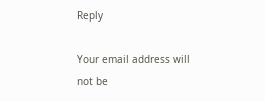Reply

Your email address will not be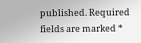published. Required fields are marked *